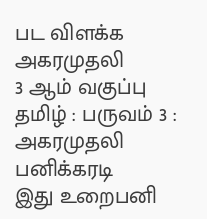பட விளக்க அகரமுதலி
3 ஆம் வகுப்பு தமிழ் : பருவம் 3 : அகரமுதலி
பனிக்கரடி
இது உறைபனி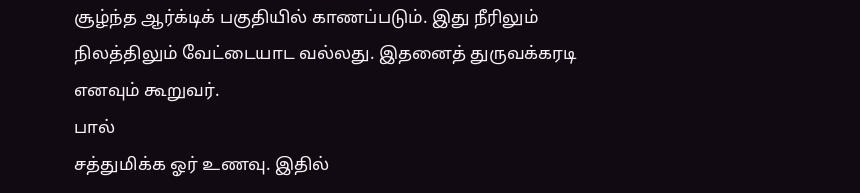சூழ்ந்த ஆர்க்டிக் பகுதியில் காணப்படும். இது நீரிலும் நிலத்திலும் வேட்டையாட வல்லது. இதனைத் துருவக்கரடி எனவும் கூறுவர்.
பால்
சத்துமிக்க ஓர் உணவு. இதில்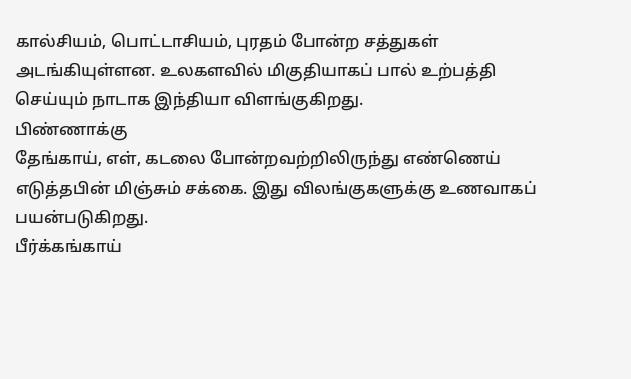கால்சியம், பொட்டாசியம், புரதம் போன்ற சத்துகள் அடங்கியுள்ளன. உலகளவில் மிகுதியாகப் பால் உற்பத்தி செய்யும் நாடாக இந்தியா விளங்குகிறது.
பிண்ணாக்கு
தேங்காய், எள், கடலை போன்றவற்றிலிருந்து எண்ணெய் எடுத்தபின் மிஞ்சும் சக்கை. இது விலங்குகளுக்கு உணவாகப் பயன்படுகிறது.
பீர்க்கங்காய்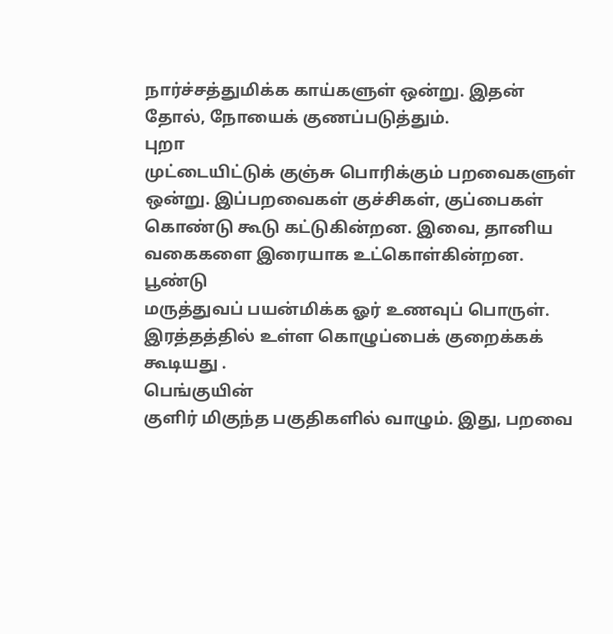நார்ச்சத்துமிக்க காய்களுள் ஒன்று. இதன் தோல், நோயைக் குணப்படுத்தும்.
புறா
முட்டையிட்டுக் குஞ்சு பொரிக்கும் பறவைகளுள் ஒன்று. இப்பறவைகள் குச்சிகள், குப்பைகள் கொண்டு கூடு கட்டுகின்றன. இவை, தானிய வகைகளை இரையாக உட்கொள்கின்றன.
பூண்டு
மருத்துவப் பயன்மிக்க ஓர் உணவுப் பொருள். இரத்தத்தில் உள்ள கொழுப்பைக் குறைக்கக் கூடியது .
பெங்குயின்
குளிர் மிகுந்த பகுதிகளில் வாழும். இது, பறவை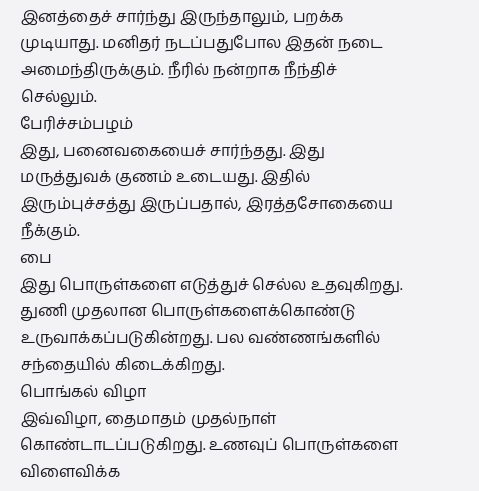இனத்தைச் சார்ந்து இருந்தாலும், பறக்க முடியாது. மனிதர் நடப்பதுபோல இதன் நடை அமைந்திருக்கும். நீரில் நன்றாக நீந்திச் செல்லும்.
பேரிச்சம்பழம்
இது, பனைவகையைச் சார்ந்தது. இது மருத்துவக் குணம் உடையது. இதில் இரும்புச்சத்து இருப்பதால், இரத்தசோகையை நீக்கும்.
பை
இது பொருள்களை எடுத்துச் செல்ல உதவுகிறது. துணி முதலான பொருள்களைக்கொண்டு உருவாக்கப்படுகின்றது. பல வண்ணங்களில் சந்தையில் கிடைக்கிறது.
பொங்கல் விழா
இவ்விழா, தைமாதம் முதல்நாள் கொண்டாடப்படுகிறது. உணவுப் பொருள்களை விளைவிக்க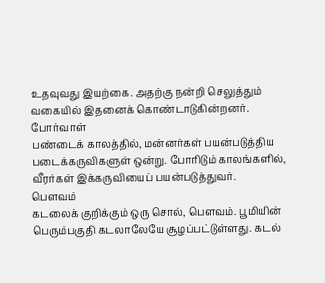உதவுவது இயற்கை. அதற்கு நன்றி செலுத்தும் வகையில் இதனைக் கொண்டாடுகின்றனர்.
போர்வாள்
பண்டைக் காலத்தில், மன்னர்கள் பயன்படுத்திய படைக்கருவிகளுள் ஒன்று. போரிடும் காலங்களில், வீரர்கள் இக்கருவியைப் பயன்படுத்துவர்.
பௌவம்
கடலைக் குறிக்கும் ஒரு சொல், பௌவம். பூமியின் பெரும்பகுதி கடலாலேயே சூழப்பட்டுள்ளது. கடல்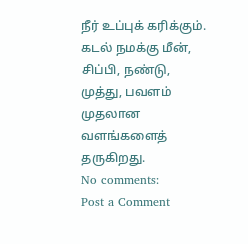நீர் உப்புக் கரிக்கும். கடல் நமக்கு மீன், சிப்பி, நண்டு, முத்து, பவளம் முதலான வளங்களைத் தருகிறது.
No comments:
Post a Comment